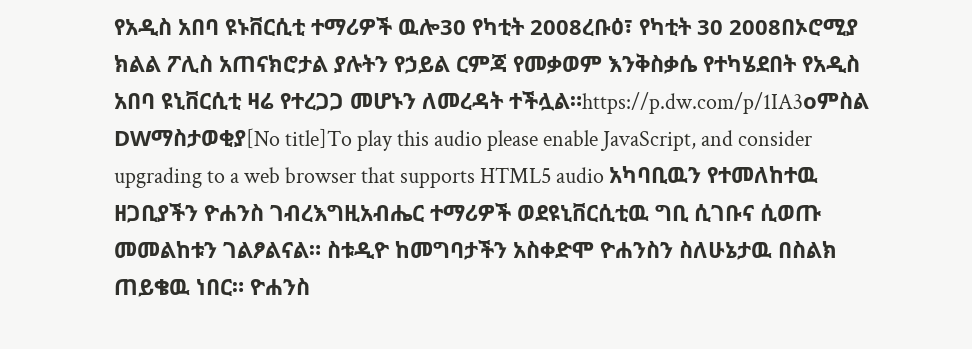የአዲስ አበባ ዩኑቨርሲቲ ተማሪዎች ዉሎ30 የካቲት 2008ረቡዕ፣ የካቲት 30 2008በኦሮሚያ ክልል ፖሊስ አጠናክሮታል ያሉትን የኃይል ርምጃ የመቃወም እንቅስቃሴ የተካሄደበት የአዲስ አበባ ዩኒቨርሲቲ ዛሬ የተረጋጋ መሆኑን ለመረዳት ተችሏል።https://p.dw.com/p/1IA3oምስል DWማስታወቂያ[No title]To play this audio please enable JavaScript, and consider upgrading to a web browser that supports HTML5 audio አካባቢዉን የተመለከተዉ ዘጋቢያችን ዮሐንስ ገብረእግዚአብሔር ተማሪዎች ወደዩኒቨርሲቲዉ ግቢ ሲገቡና ሲወጡ መመልከቱን ገልፆልናል። ስቱዲዮ ከመግባታችን አስቀድሞ ዮሐንስን ስለሁኔታዉ በስልክ ጠይቄዉ ነበር። ዮሐንስ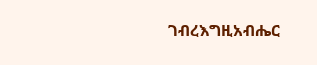ገብረእግዚአብሔር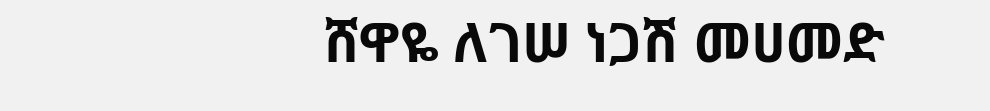ሸዋዬ ለገሠ ነጋሽ መሀመድ